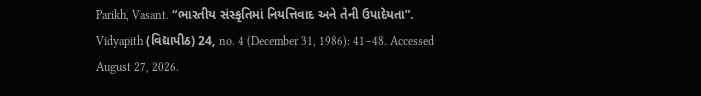Parikh, Vasant. “ભારતીય સંસ્કૃતિમાં નિયત્તિવાદ અને તેની ઉપાદેયતા”. Vidyapith (વિદ્યાપીઠ) 24, no. 4 (December 31, 1986): 41–48. Accessed August 27, 2026.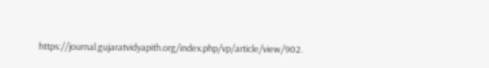https://journal.gujaratvidyapith.org/index.php/vp/article/view/902.